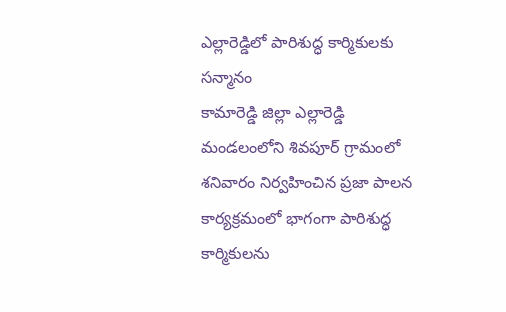ఎల్లారెడ్డిలో పారిశుద్ధ కార్మికులకు సన్మానం
కామారెడ్డి జిల్లా ఎల్లారెడ్డి మండలంలోని శివపూర్ గ్రామంలో శనివారం నిర్వహించిన ప్రజా పాలన కార్యక్రమంలో భాగంగా పారిశుద్ధ కార్మికులను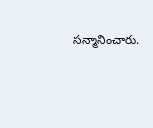సన్మానించారు.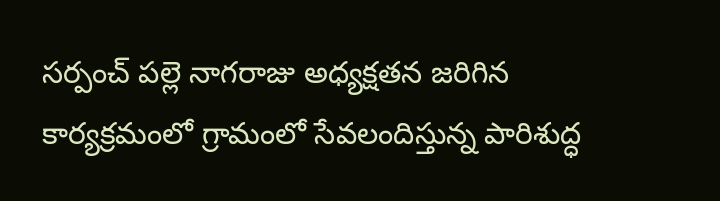సర్పంచ్ పల్లె నాగరాజు అధ్యక్షతన జరిగిన కార్యక్రమంలో గ్రామంలో సేవలందిస్తున్న పారిశుద్ధ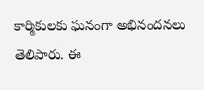కార్మికులకు ఘనంగా అభినందనలు తెలిపారు. ఈ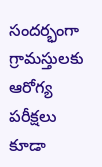సందర్భంగా గ్రామస్తులకు ఆరోగ్య పరీక్షలు కూడా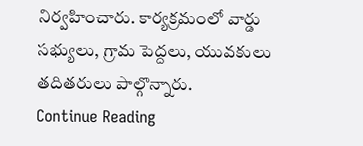నిర్వహించారు. కార్యక్రమంలో వార్డు సభ్యులు, గ్రామ పెద్దలు, యువకులు తదితరులు పాల్గొన్నారు.
Continue Reading